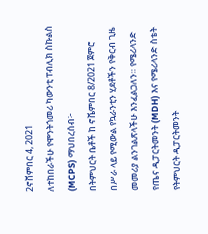2ኖቨምበር 4, 2021
ለተከበራችሁ የሞንትጎመሪ ካውንቲ ፐብሊክ ስኩልስ (MCPS) ማህበረሰብ፦
በትምህርት ቤቶች ከ ኖቬምበር 8/2021 ጀምሮ በሥራ ላይ የሚውል የኳራንቲን ሂደቶችን የቅርብ ጊዜ መመሪያ ልንገልጽላችሁ እንፈልጋለን። የሜሪላንድ የጤና ዲፓርትመንት (MDH) እና የሜሪላንድ ስቴት የትምህርት ዲፓርትመንት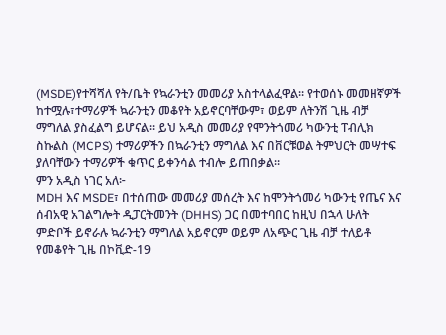(MSDE)የተሻሻለ የት/ቤት የኳራንቲን መመሪያ አስተላልፈዋል። የተወሰኑ መመዘኛዎች ከተሟሉ፣ተማሪዎች ኳራንቲን መቆየት አይኖርባቸውም፣ ወይም ለትንሽ ጊዜ ብቻ ማግለል ያስፈልግ ይሆናል። ይህ አዲስ መመሪያ የሞንትጎመሪ ካውንቲ ፐብሊክ ስኩልስ (MCPS) ተማሪዎችን በኳራንቲን ማግለል እና በቨርቹወል ትምህርት መሣተፍ ያለባቸውን ተማሪዎች ቁጥር ይቀንሳል ተብሎ ይጠበቃል።
ምን አዲስ ነገር አለ፦
MDH እና MSDE፣ በተሰጠው መመሪያ መሰረት እና ከሞንትጎመሪ ካውንቲ የጤና እና ሰብአዊ አገልግሎት ዲፓርትመንት (DHHS) ጋር በመተባበር ከዚህ በኋላ ሁለት ምድቦች ይኖራሉ ኳራንቲን ማግለል አይኖርም ወይም ለአጭር ጊዜ ብቻ ተለይቶ የመቆየት ጊዜ በኮቪድ-19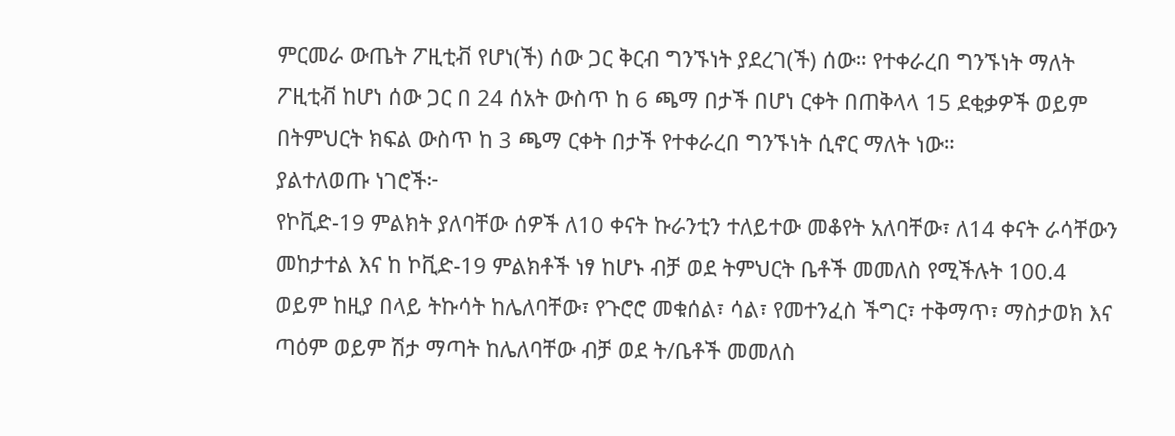ምርመራ ውጤት ፖዚቲቭ የሆነ(ች) ሰው ጋር ቅርብ ግንኙነት ያደረገ(ች) ሰው። የተቀራረበ ግንኙነት ማለት ፖዚቲቭ ከሆነ ሰው ጋር በ 24 ሰአት ውስጥ ከ 6 ጫማ በታች በሆነ ርቀት በጠቅላላ 15 ደቂቃዎች ወይም በትምህርት ክፍል ውስጥ ከ 3 ጫማ ርቀት በታች የተቀራረበ ግንኙነት ሲኖር ማለት ነው።
ያልተለወጡ ነገሮች፦
የኮቪድ-19 ምልክት ያለባቸው ሰዎች ለ10 ቀናት ኩራንቲን ተለይተው መቆየት አለባቸው፣ ለ14 ቀናት ራሳቸውን መከታተል እና ከ ኮቪድ-19 ምልክቶች ነፃ ከሆኑ ብቻ ወደ ትምህርት ቤቶች መመለስ የሚችሉት 100.4 ወይም ከዚያ በላይ ትኩሳት ከሌለባቸው፣ የጉሮሮ መቁሰል፣ ሳል፣ የመተንፈስ ችግር፣ ተቅማጥ፣ ማስታወክ እና ጣዕም ወይም ሽታ ማጣት ከሌለባቸው ብቻ ወደ ት/ቤቶች መመለስ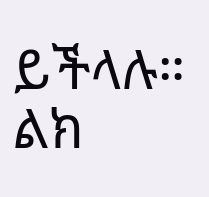ይችላሉ። ልክ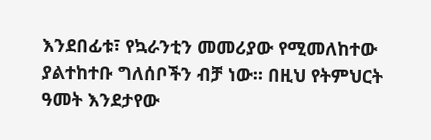እንደበፊቱ፣ የኳራንቲን መመሪያው የሚመለከተው ያልተከተቡ ግለሰቦችን ብቻ ነው። በዚህ የትምህርት ዓመት እንደታየው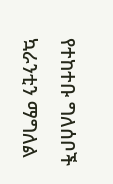የተከተቡ ግለሰቦች ኳራንቲን ማግለል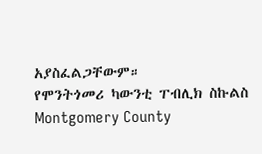አያስፈልጋቸውም።
የሞንትጎመሪ ካውንቲ ፐብሊክ ስኩልስ
Montgomery County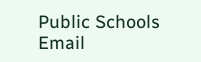Public Schools
Email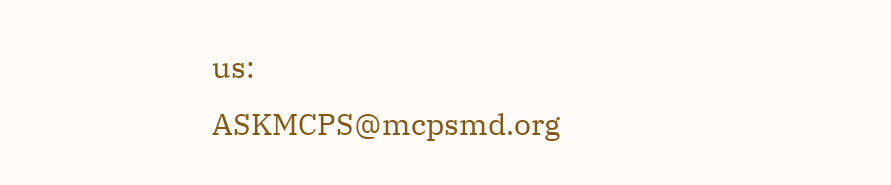us: ASKMCPS@mcpsmd.org